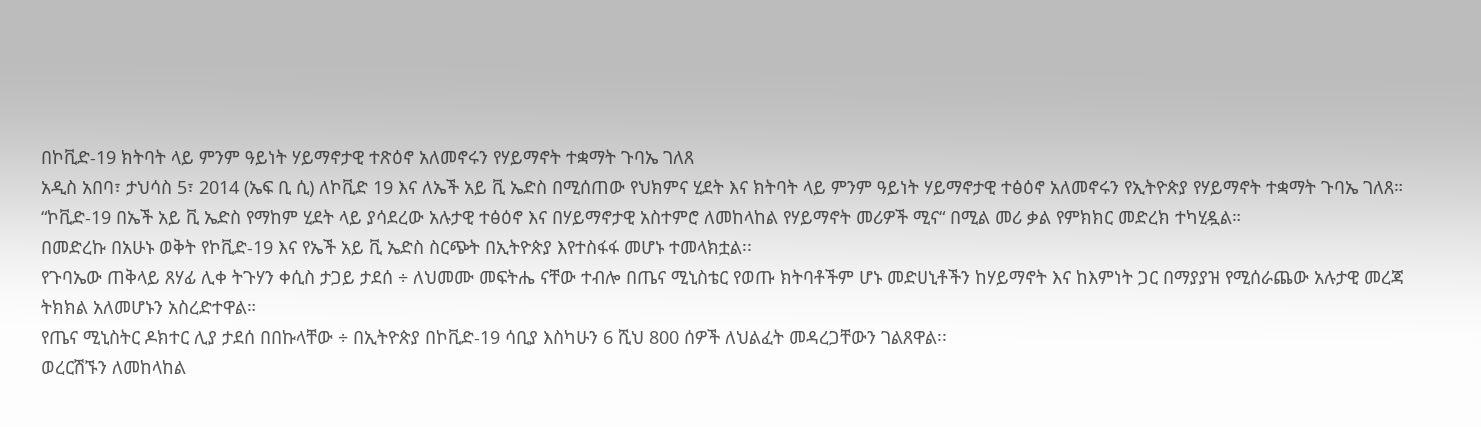በኮቪድ-19 ክትባት ላይ ምንም ዓይነት ሃይማኖታዊ ተጽዕኖ አለመኖሩን የሃይማኖት ተቋማት ጉባኤ ገለጸ
አዲስ አበባ፣ ታህሳስ 5፣ 2014 (ኤፍ ቢ ሲ) ለኮቪድ 19 እና ለኤች አይ ቪ ኤድስ በሚሰጠው የህክምና ሂደት እና ክትባት ላይ ምንም ዓይነት ሃይማኖታዊ ተፅዕኖ አለመኖሩን የኢትዮጵያ የሃይማኖት ተቋማት ጉባኤ ገለጸ።
“ኮቪድ-19 በኤች አይ ቪ ኤድስ የማከም ሂደት ላይ ያሳደረው አሉታዊ ተፅዕኖ እና በሃይማኖታዊ አስተምሮ ለመከላከል የሃይማኖት መሪዎች ሚና“ በሚል መሪ ቃል የምክክር መድረክ ተካሂዷል።
በመድረኩ በአሁኑ ወቅት የኮቪድ-19 እና የኤች አይ ቪ ኤድስ ስርጭት በኢትዮጵያ እየተስፋፋ መሆኑ ተመላክቷል፡፡
የጉባኤው ጠቅላይ ጸሃፊ ሊቀ ትጉሃን ቀሲስ ታጋይ ታደሰ ÷ ለህመሙ መፍትሔ ናቸው ተብሎ በጤና ሚኒስቴር የወጡ ክትባቶችም ሆኑ መድሀኒቶችን ከሃይማኖት እና ከእምነት ጋር በማያያዝ የሚሰራጨው አሉታዊ መረጃ ትክክል አለመሆኑን አስረድተዋል።
የጤና ሚኒስትር ዶክተር ሊያ ታደሰ በበኩላቸው ÷ በኢትዮጵያ በኮቪድ-19 ሳቢያ እስካሁን 6 ሺህ 800 ሰዎች ለህልፈት መዳረጋቸውን ገልጸዋል፡፡
ወረርሽኙን ለመከላከል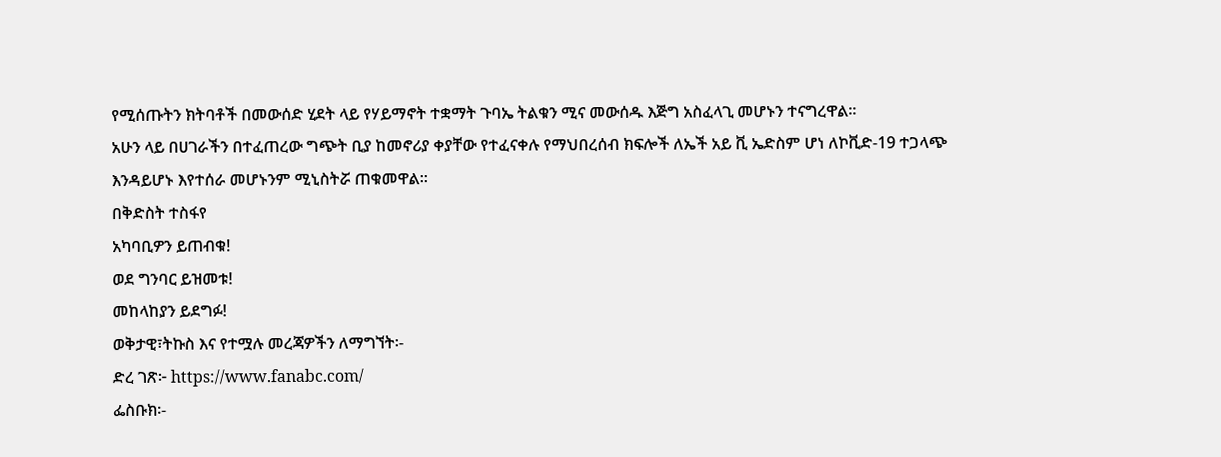የሚሰጡትን ክትባቶች በመውሰድ ሂደት ላይ የሃይማኖት ተቋማት ጉባኤ ትልቁን ሚና መውሰዱ እጅግ አስፈላጊ መሆኑን ተናግረዋል፡፡
አሁን ላይ በሀገራችን በተፈጠረው ግጭት ቢያ ከመኖሪያ ቀያቸው የተፈናቀሉ የማህበረሰብ ክፍሎች ለኤች አይ ቪ ኤድስም ሆነ ለኮቪድ-19 ተጋላጭ እንዳይሆኑ እየተሰራ መሆኑንም ሚኒስትሯ ጠቁመዋል።
በቅድስት ተስፋየ
አካባቢዎን ይጠብቁ!
ወደ ግንባር ይዝመቱ!
መከላከያን ይደግፉ!
ወቅታዊ፣ትኩስ እና የተሟሉ መረጃዎችን ለማግኘት፡-
ድረ ገጽ፦ https://www.fanabc.com/
ፌስቡክ፡-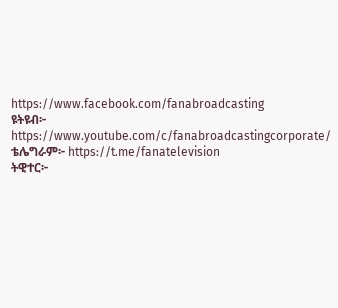https://www.facebook.com/fanabroadcasting
ዩትዩብ፦ https://www.youtube.com/c/fanabroadcastingcorporate/
ቴሌግራም፦ https://t.me/fanatelevision
ትዊተር፦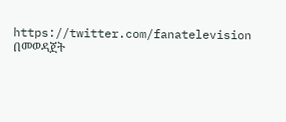https://twitter.com/fanatelevision በመወዳጀት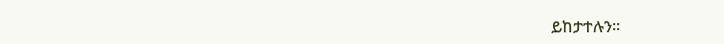ይከታተሉን፡፡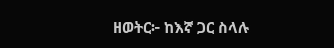ዘወትር፦ ከእኛ ጋር ስላሉ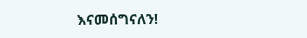እናመሰግናለን!